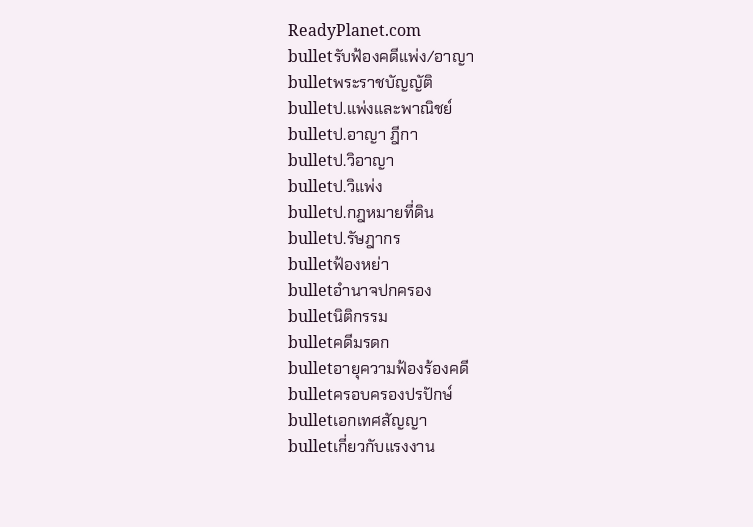ReadyPlanet.com
bulletรับฟ้องคดีแพ่ง/อาญา
bulletพระราชบัญญัติ
bulletป.แพ่งและพาณิชย์
bulletป.อาญา ฎีกา
bulletป.วิอาญา
bulletป.วิแพ่ง
bulletป.กฎหมายที่ดิน
bulletป.รัษฎากร
bulletฟ้องหย่า
bulletอำนาจปกครอง
bulletนิติกรรม
bulletคดีมรดก
bulletอายุความฟ้องร้องคดี
bulletครอบครองปรปักษ์
bulletเอกเทศสัญญา
bulletเกี่ยวกับแรงงาน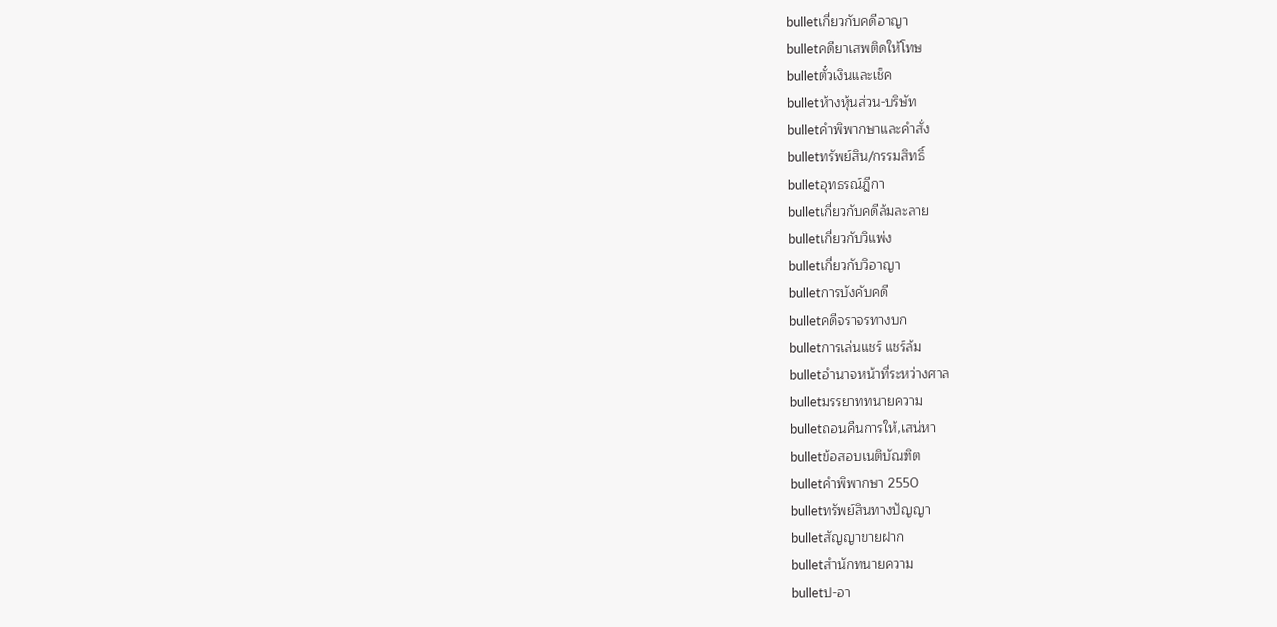bulletเกี่ยวกับคดีอาญา
bulletคดียาเสพติดให้โทษ
bulletตั๋วเงินและเช็ค
bulletห้างหุ้นส่วน-บริษัท
bulletคำพิพากษาและคำสั่ง
bulletทรัพย์สิน/กรรมสิทธิ์
bulletอุทธรณ์ฎีกา
bulletเกี่ยวกับคดีล้มละลาย
bulletเกี่ยวกับวิแพ่ง
bulletเกี่ยวกับวิอาญา
bulletการบังคับคดี
bulletคดีจราจรทางบก
bulletการเล่นแชร์ แชร์ล้ม
bulletอำนาจหน้าที่ระหว่างศาล
bulletมรรยาททนายความ
bulletถอนคืนการให้,เสน่หา
bulletข้อสอบเนติบัณฑิต
bulletคำพิพากษา 2550
bulletทรัพย์สินทางปัญญา
bulletสัญญาขายฝาก
bulletสำนักทนายความ
bulletป-อา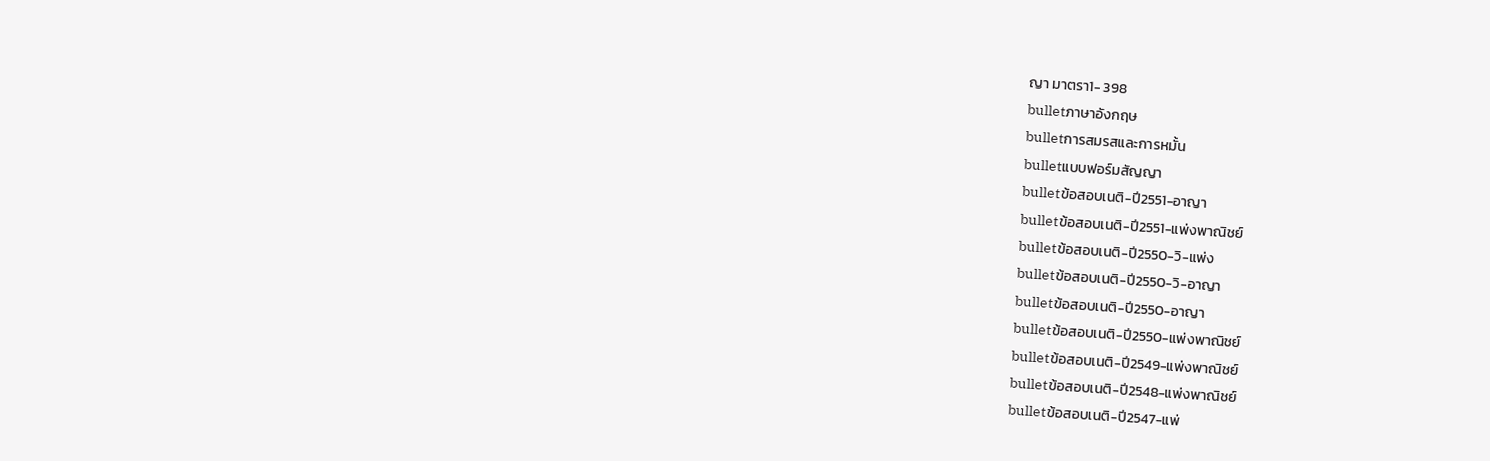ญา มาตรา1- 398
bulletภาษาอังกฤษ
bulletการสมรสและการหมั้น
bulletแบบฟอร์มสัญญา
bulletข้อสอบเนติ-ปี2551-อาญา
bulletข้อสอบเนติ-ปี2551-แพ่งพาณิชย์
bulletข้อสอบเนติ-ปี2550-วิ-แพ่ง
bulletข้อสอบเนติ-ปี2550-วิ-อาญา
bulletข้อสอบเนติ-ปี2550-อาญา
bulletข้อสอบเนติ-ปี2550-แพ่งพาณิชย์
bulletข้อสอบเนติ-ปี2549-แพ่งพาณิชย์
bulletข้อสอบเนติ-ปี2548-แพ่งพาณิชย์
bulletข้อสอบเนติ-ปี2547-แพ่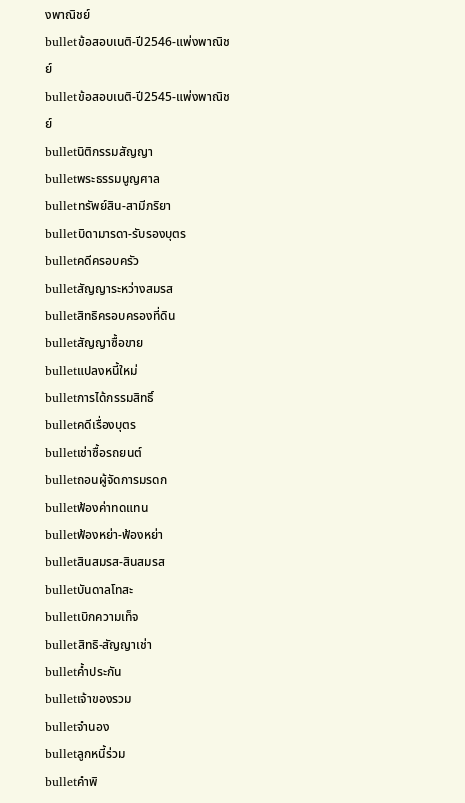งพาณิชย์
bulletข้อสอบเนติ-ปี2546-แพ่งพาณิชย์
bulletข้อสอบเนติ-ปี2545-แพ่งพาณิชย์
bulletนิติกรรมสัญญา
bulletพระธรรมนูญศาล
bulletทรัพย์สิน-สามีภริยา
bulletบิดามารดา-รับรองบุตร
bulletคดีครอบครัว
bulletสัญญาระหว่างสมรส
bulletสิทธิครอบครองที่ดิน
bulletสัญญาซื้อขาย
bulletแปลงหนี้ใหม่
bulletการได้กรรมสิทธิ์
bulletคดีเรื่องบุตร
bulletเช่าซื้อรถยนต์
bulletถอนผู้จัดการมรดก
bulletฟ้องค่าทดแทน
bulletฟ้องหย่า-ฟ้องหย่า
bulletสินสมรส-สินสมรส
bulletบันดาลโทสะ
bulletเบิกความเท็จ
bulletสิทธิ-สัญญาเช่า
bulletค้ำประกัน
bulletเจ้าของรวม
bulletจำนอง
bulletลูกหนี้ร่วม
bulletคำพิ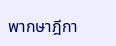พากษาฎีกา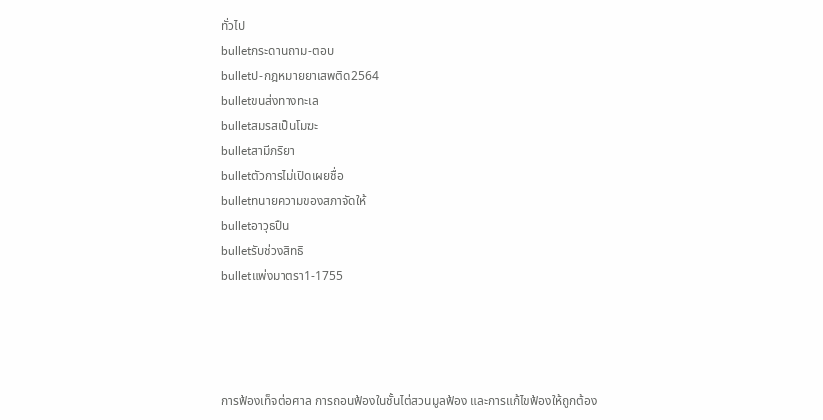ทั่วไป
bulletกระดานถาม-ตอบ
bulletป-กฎหมายยาเสพติด2564
bulletขนส่งทางทะเล
bulletสมรสเป็นโมฆะ
bulletสามีภริยา
bulletตัวการไม่เปิดเผยชื่อ
bulletทนายความของสภาจัดให้
bulletอาวุธปืน
bulletรับช่วงสิทธิ
bulletแพ่งมาตรา1-1755




การฟ้องเท็จต่อศาล การถอนฟ้องในชั้นไต่สวนมูลฟ้อง และการแก้ไขฟ้องให้ถูกต้อง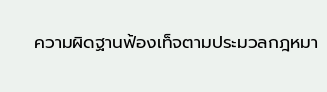ความผิดฐานฟ้องเท็จตามประมวลกฎหมา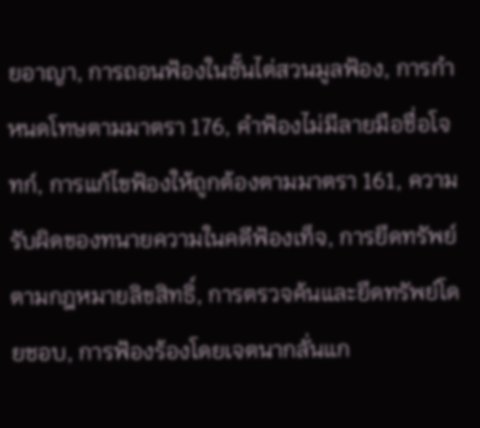ยอาญา, การถอนฟ้องในชั้นไต่สวนมูลฟ้อง, การกำหนดโทษตามมาตรา 176, คำฟ้องไม่มีลายมือชื่อโจทก์, การแก้ไขฟ้องให้ถูกต้องตามมาตรา 161, ความรับผิดของทนายความในคดีฟ้องเท็จ, การยึดทรัพย์ตามกฎหมายลิขสิทธิ์, การตรวจค้นและยึดทรัพย์โดยชอบ, การฟ้องร้องโดยเจตนากลั่นแก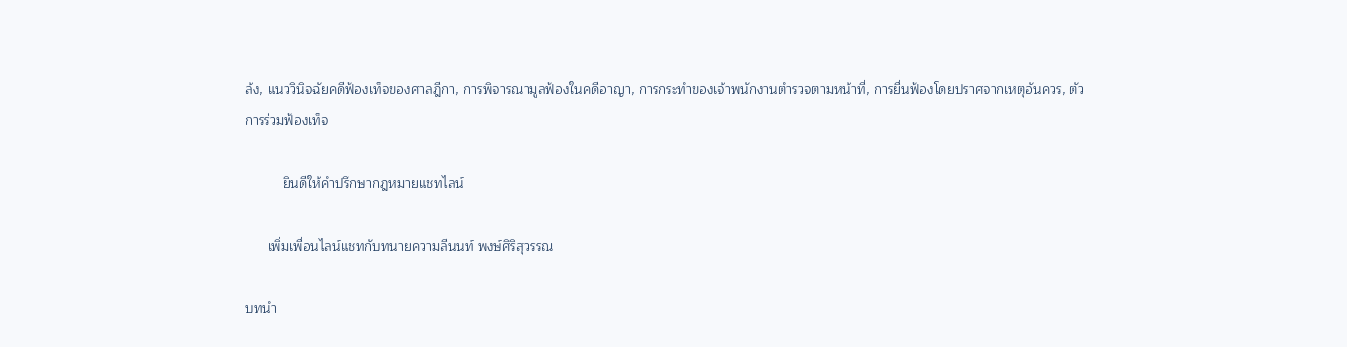ล้ง, แนววินิจฉัยคดีฟ้องเท็จของศาลฎีกา, การพิจารณามูลฟ้องในคดีอาญา, การกระทำของเจ้าพนักงานตำรวจตามหน้าที่, การยื่นฟ้องโดยปราศจากเหตุอันควร, ตัวการร่วมฟ้องเท็จ

          ยินดีให้คำปรึกษากฎหมายแชทไลน์

      เพิ่มเพื่อนไลน์แชทกับทนายความลีนนท์ พงษ์ศิริสุวรรณ

บทนำ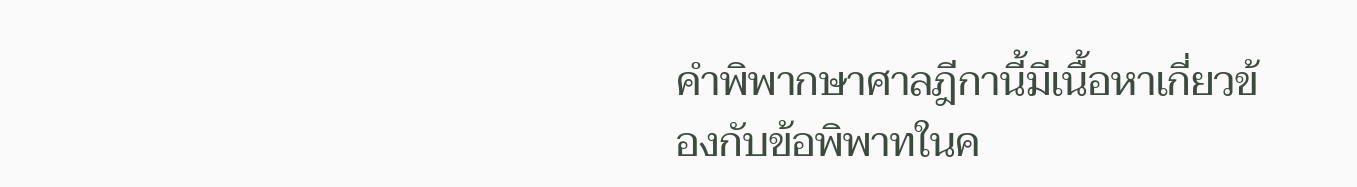คำพิพากษาศาลฎีกานี้มีเนื้อหาเกี่ยวข้องกับข้อพิพาทในค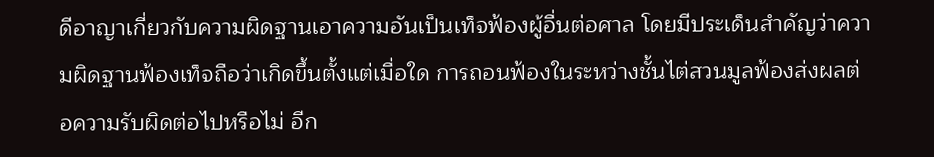ดีอาญาเกี่ยวกับความผิดฐานเอาความอันเป็นเท็จฟ้องผู้อื่นต่อศาล โดยมีประเด็นสำคัญว่าความผิดฐานฟ้องเท็จถือว่าเกิดขึ้นตั้งแต่เมื่อใด การถอนฟ้องในระหว่างชั้นไต่สวนมูลฟ้องส่งผลต่อความรับผิดต่อไปหรือไม่ อีก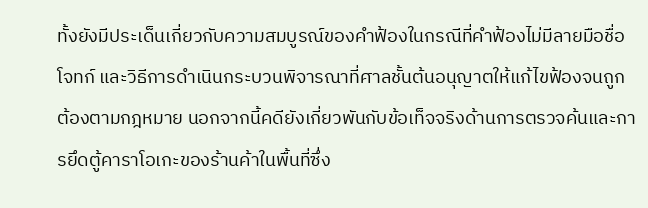ทั้งยังมีประเด็นเกี่ยวกับความสมบูรณ์ของคำฟ้องในกรณีที่คำฟ้องไม่มีลายมือชื่อโจทก์ และวิธีการดำเนินกระบวนพิจารณาที่ศาลชั้นต้นอนุญาตให้แก้ไขฟ้องจนถูกต้องตามกฎหมาย นอกจากนี้คดียังเกี่ยวพันกับข้อเท็จจริงด้านการตรวจค้นและการยึดตู้คาราโอเกะของร้านค้าในพื้นที่ซึ่ง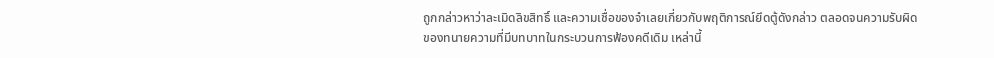ถูกกล่าวหาว่าละเมิดลิขสิทธิ์ และความเชื่อของจำเลยเกี่ยวกับพฤติการณ์ยึดตู้ดังกล่าว ตลอดจนความรับผิดของทนายความที่มีบทบาทในกระบวนการฟ้องคดีเดิม เหล่านี้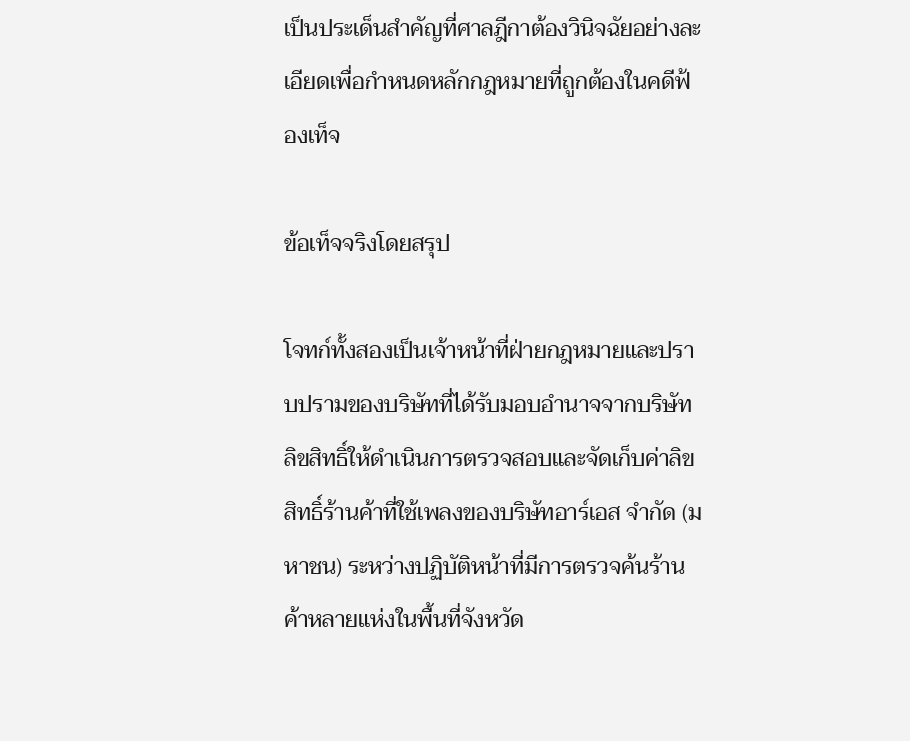เป็นประเด็นสำคัญที่ศาลฎีกาต้องวินิจฉัยอย่างละเอียดเพื่อกำหนดหลักกฎหมายที่ถูกต้องในคดีฟ้องเท็จ

ข้อเท็จจริงโดยสรุป

โจทก์ทั้งสองเป็นเจ้าหน้าที่ฝ่ายกฎหมายและปราบปรามของบริษัทที่ได้รับมอบอำนาจจากบริษัทลิขสิทธิ์ให้ดำเนินการตรวจสอบและจัดเก็บค่าลิขสิทธิ์ร้านค้าที่ใช้เพลงของบริษัทอาร์เอส จำกัด (มหาชน) ระหว่างปฏิบัติหน้าที่มีการตรวจค้นร้านค้าหลายแห่งในพื้นที่จังหวัด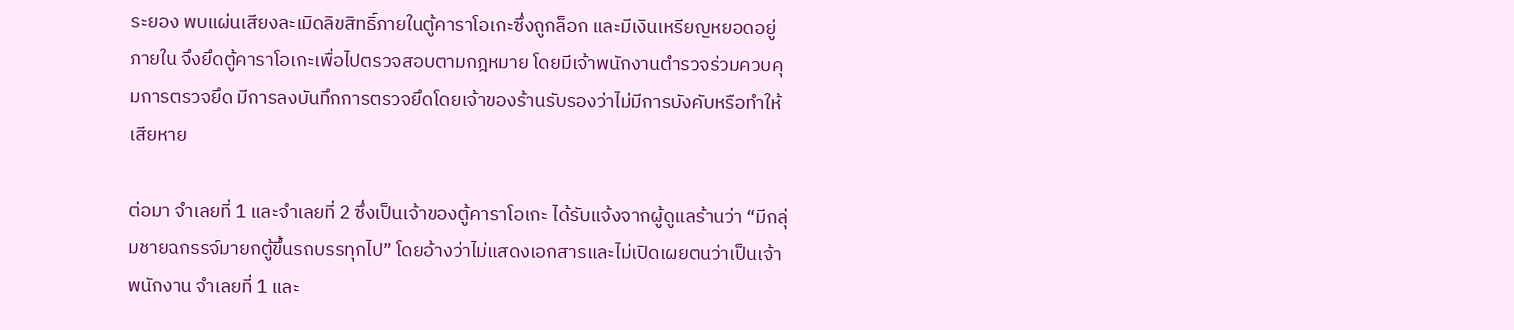ระยอง พบแผ่นเสียงละเมิดลิขสิทธิ์ภายในตู้คาราโอเกะซึ่งถูกล็อก และมีเงินเหรียญหยอดอยู่ภายใน จึงยึดตู้คาราโอเกะเพื่อไปตรวจสอบตามกฎหมาย โดยมีเจ้าพนักงานตำรวจร่วมควบคุมการตรวจยึด มีการลงบันทึกการตรวจยึดโดยเจ้าของร้านรับรองว่าไม่มีการบังคับหรือทำให้เสียหาย

ต่อมา จำเลยที่ 1 และจำเลยที่ 2 ซึ่งเป็นเจ้าของตู้คาราโอเกะ ได้รับแจ้งจากผู้ดูแลร้านว่า “มีกลุ่มชายฉกรรจ์มายกตู้ขึ้นรถบรรทุกไป” โดยอ้างว่าไม่แสดงเอกสารและไม่เปิดเผยตนว่าเป็นเจ้าพนักงาน จำเลยที่ 1 และ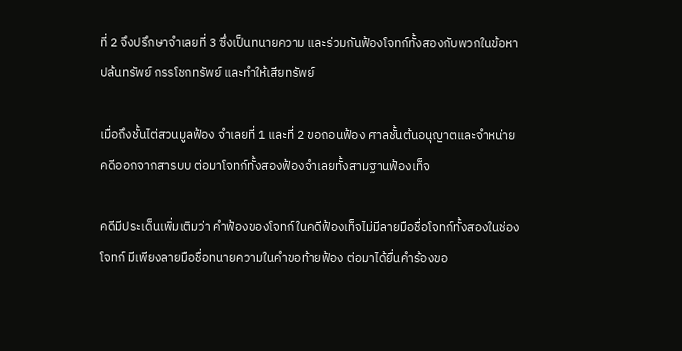ที่ 2 จึงปรึกษาจำเลยที่ 3 ซึ่งเป็นทนายความ และร่วมกันฟ้องโจทก์ทั้งสองกับพวกในข้อหาปล้นทรัพย์ กรรโชกทรัพย์ และทำให้เสียทรัพย์

เมื่อถึงชั้นไต่สวนมูลฟ้อง จำเลยที่ 1 และที่ 2 ขอถอนฟ้อง ศาลชั้นต้นอนุญาตและจำหน่ายคดีออกจากสารบบ ต่อมาโจทก์ทั้งสองฟ้องจำเลยทั้งสามฐานฟ้องเท็จ

คดีมีประเด็นเพิ่มเติมว่า คำฟ้องของโจทก์ในคดีฟ้องเท็จไม่มีลายมือชื่อโจทก์ทั้งสองในช่องโจทก์ มีเพียงลายมือชื่อทนายความในคำขอท้ายฟ้อง ต่อมาได้ยื่นคำร้องขอ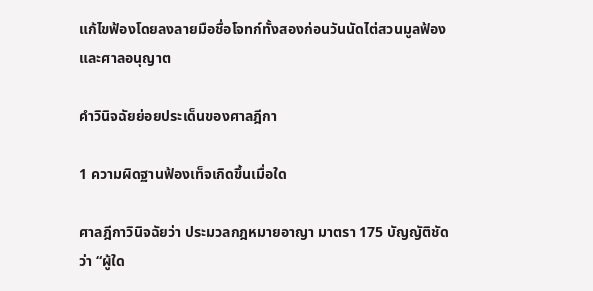แก้ไขฟ้องโดยลงลายมือชื่อโจทก์ทั้งสองก่อนวันนัดไต่สวนมูลฟ้อง และศาลอนุญาต

คำวินิจฉัยย่อยประเด็นของศาลฎีกา

1 ความผิดฐานฟ้องเท็จเกิดขึ้นเมื่อใด

ศาลฎีกาวินิจฉัยว่า ประมวลกฎหมายอาญา มาตรา 175 บัญญัติชัดว่า “ผู้ใด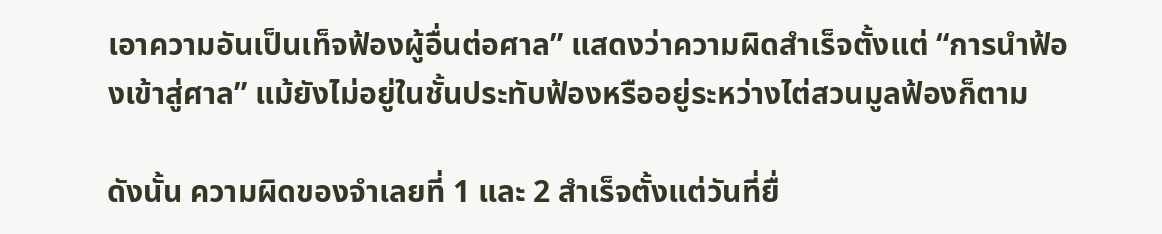เอาความอันเป็นเท็จฟ้องผู้อื่นต่อศาล” แสดงว่าความผิดสำเร็จตั้งแต่ “การนำฟ้องเข้าสู่ศาล” แม้ยังไม่อยู่ในชั้นประทับฟ้องหรืออยู่ระหว่างไต่สวนมูลฟ้องก็ตาม

ดังนั้น ความผิดของจำเลยที่ 1 และ 2 สำเร็จตั้งแต่วันที่ยื่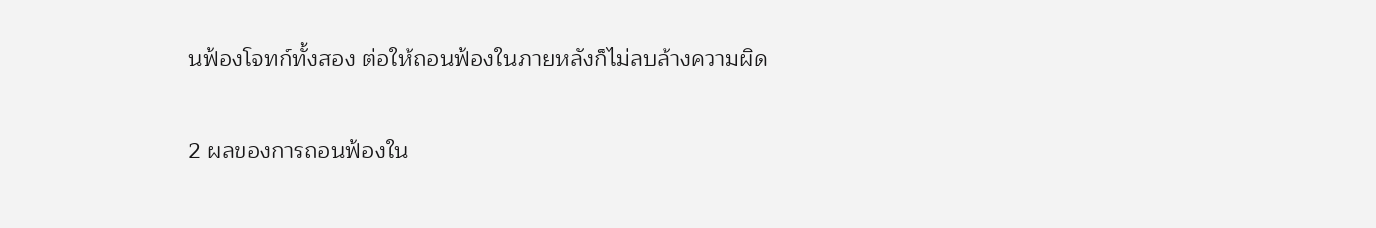นฟ้องโจทก์ทั้งสอง ต่อให้ถอนฟ้องในภายหลังก็ไม่ลบล้างความผิด

2 ผลของการถอนฟ้องใน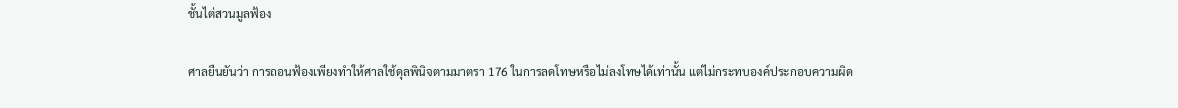ชั้นไต่สวนมูลฟ้อง

ศาลยืนยันว่า การถอนฟ้องเพียงทำให้ศาลใช้ดุลพินิจตามมาตรา 176 ในการลดโทษหรือไม่ลงโทษได้เท่านั้น แต่ไม่กระทบองค์ประกอบความผิด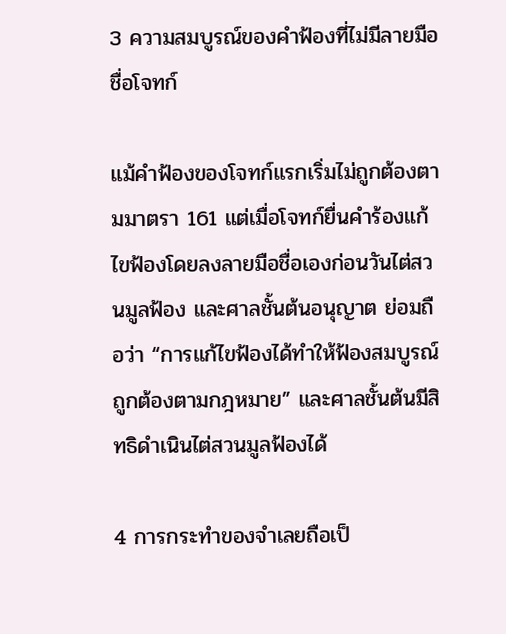3 ความสมบูรณ์ของคำฟ้องที่ไม่มีลายมือชื่อโจทก์

แม้คำฟ้องของโจทก์แรกเริ่มไม่ถูกต้องตามมาตรา 161 แต่เมื่อโจทก์ยื่นคำร้องแก้ไขฟ้องโดยลงลายมือชื่อเองก่อนวันไต่สวนมูลฟ้อง และศาลชั้นต้นอนุญาต ย่อมถือว่า “การแก้ไขฟ้องได้ทำให้ฟ้องสมบูรณ์ ถูกต้องตามกฎหมาย” และศาลชั้นต้นมีสิทธิดำเนินไต่สวนมูลฟ้องได้

4 การกระทำของจำเลยถือเป็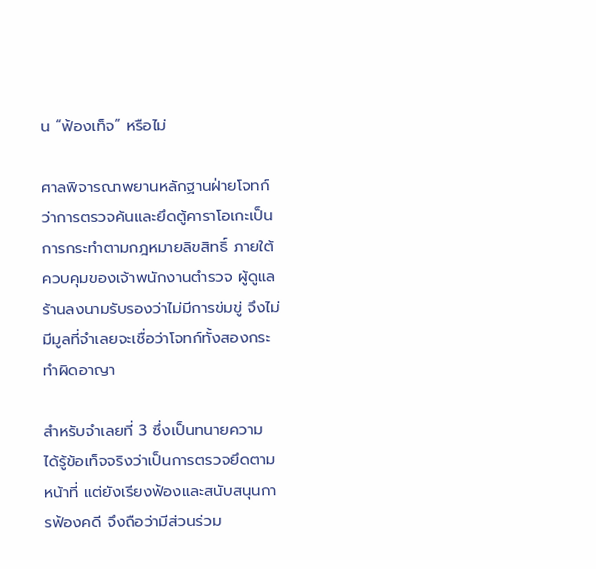น “ฟ้องเท็จ” หรือไม่

ศาลพิจารณาพยานหลักฐานฝ่ายโจทก์ว่าการตรวจค้นและยึดตู้คาราโอเกะเป็นการกระทำตามกฎหมายลิขสิทธิ์ ภายใต้ควบคุมของเจ้าพนักงานตำรวจ ผู้ดูแลร้านลงนามรับรองว่าไม่มีการข่มขู่ จึงไม่มีมูลที่จำเลยจะเชื่อว่าโจทก์ทั้งสองกระทำผิดอาญา

สำหรับจำเลยที่ 3 ซึ่งเป็นทนายความ ได้รู้ข้อเท็จจริงว่าเป็นการตรวจยึดตามหน้าที่ แต่ยังเรียงฟ้องและสนับสนุนการฟ้องคดี จึงถือว่ามีส่วนร่วม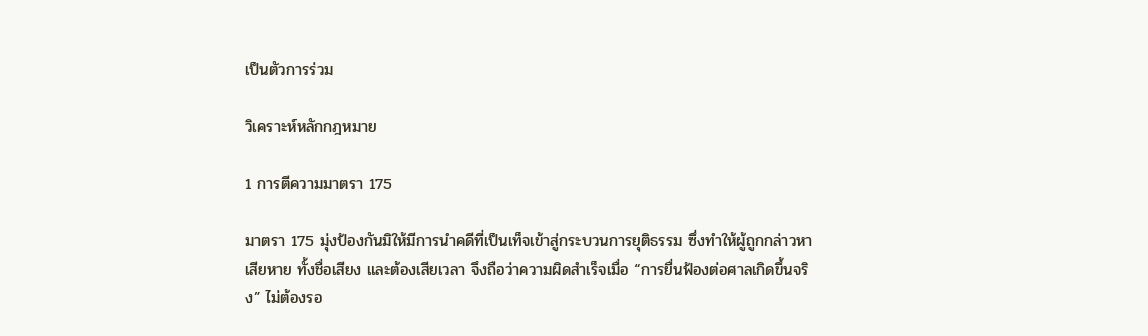เป็นตัวการร่วม

วิเคราะห์หลักกฎหมาย

1 การตีความมาตรา 175

มาตรา 175 มุ่งป้องกันมิให้มีการนำคดีที่เป็นเท็จเข้าสู่กระบวนการยุติธรรม ซึ่งทำให้ผู้ถูกกล่าวหาเสียหาย ทั้งชื่อเสียง และต้องเสียเวลา จึงถือว่าความผิดสำเร็จเมื่อ “การยื่นฟ้องต่อศาลเกิดขึ้นจริง” ไม่ต้องรอ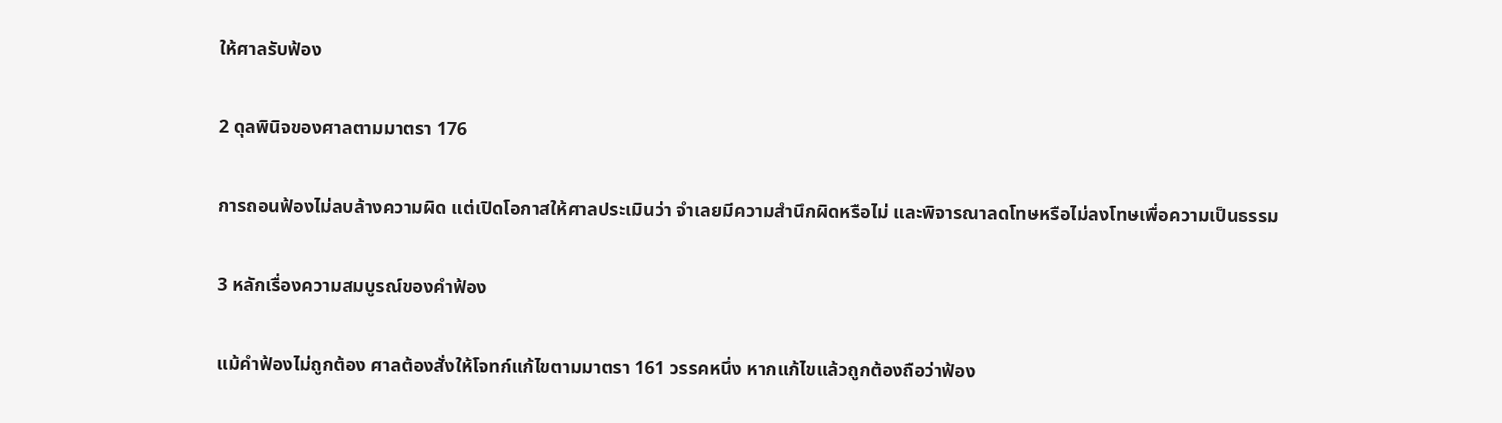ให้ศาลรับฟ้อง

2 ดุลพินิจของศาลตามมาตรา 176

การถอนฟ้องไม่ลบล้างความผิด แต่เปิดโอกาสให้ศาลประเมินว่า จำเลยมีความสำนึกผิดหรือไม่ และพิจารณาลดโทษหรือไม่ลงโทษเพื่อความเป็นธรรม

3 หลักเรื่องความสมบูรณ์ของคำฟ้อง

แม้คำฟ้องไม่ถูกต้อง ศาลต้องสั่งให้โจทก์แก้ไขตามมาตรา 161 วรรคหนึ่ง หากแก้ไขแล้วถูกต้องถือว่าฟ้อง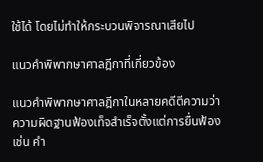ใช้ได้ โดยไม่ทำให้กระบวนพิจารณาเสียไป

แนวคำพิพากษาศาลฎีกาที่เกี่ยวข้อง

แนวคำพิพากษาศาลฎีกาในหลายคดีตีความว่า ความผิดฐานฟ้องเท็จสำเร็จตั้งแต่การยื่นฟ้อง เช่น คำ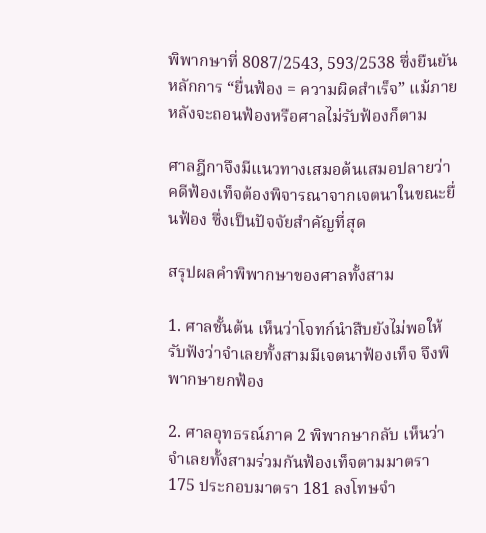พิพากษาที่ 8087/2543, 593/2538 ซึ่งยืนยันหลักการ “ยื่นฟ้อง = ความผิดสำเร็จ” แม้ภายหลังจะถอนฟ้องหรือศาลไม่รับฟ้องก็ตาม

ศาลฎีกาจึงมีแนวทางเสมอต้นเสมอปลายว่าคดีฟ้องเท็จต้องพิจารณาจากเจตนาในขณะยื่นฟ้อง ซึ่งเป็นปัจจัยสำคัญที่สุด

สรุปผลคำพิพากษาของศาลทั้งสาม

1. ศาลชั้นต้น เห็นว่าโจทก์นำสืบยังไม่พอให้รับฟังว่าจำเลยทั้งสามมีเจตนาฟ้องเท็จ จึงพิพากษายกฟ้อง

2. ศาลอุทธรณ์ภาค 2 พิพากษากลับ เห็นว่าจำเลยทั้งสามร่วมกันฟ้องเท็จตามมาตรา 175 ประกอบมาตรา 181 ลงโทษจำ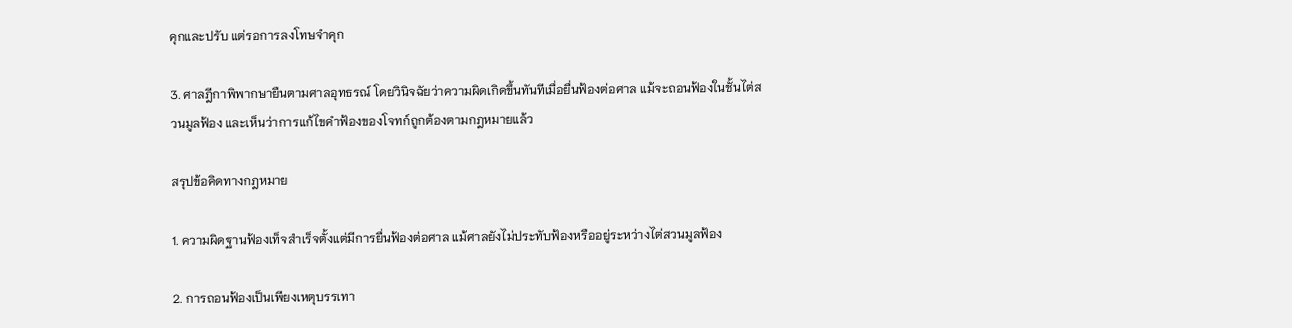คุกและปรับ แต่รอการลงโทษจำคุก

3. ศาลฎีกาพิพากษายืนตามศาลอุทธรณ์ โดยวินิจฉัยว่าความผิดเกิดขึ้นทันทีเมื่อยื่นฟ้องต่อศาล แม้จะถอนฟ้องในชั้นไต่สวนมูลฟ้อง และเห็นว่าการแก้ไขคำฟ้องของโจทก์ถูกต้องตามกฎหมายแล้ว

สรุปข้อคิดทางกฎหมาย

1. ความผิดฐานฟ้องเท็จสำเร็จตั้งแต่มีการยื่นฟ้องต่อศาล แม้ศาลยังไม่ประทับฟ้องหรืออยู่ระหว่างไต่สวนมูลฟ้อง

2. การถอนฟ้องเป็นเพียงเหตุบรรเทา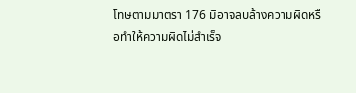โทษตามมาตรา 176 มิอาจลบล้างความผิดหรือทำให้ความผิดไม่สำเร็จ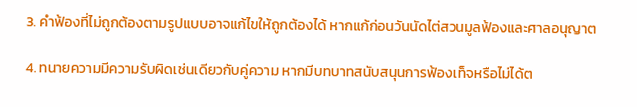3. คำฟ้องที่ไม่ถูกต้องตามรูปแบบอาจแก้ไขให้ถูกต้องได้ หากแก้ก่อนวันนัดไต่สวนมูลฟ้องและศาลอนุญาต

4. ทนายความมีความรับผิดเช่นเดียวกับคู่ความ หากมีบทบาทสนับสนุนการฟ้องเท็จหรือไม่ได้ต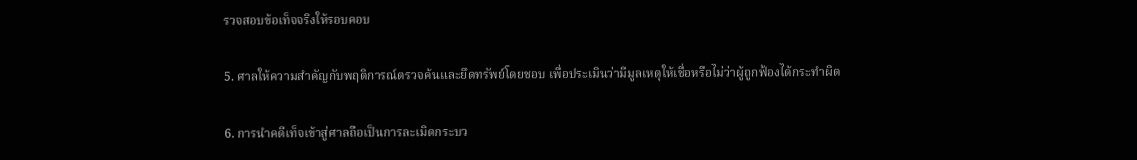รวจสอบข้อเท็จจริงให้รอบคอบ

5. ศาลให้ความสำคัญกับพฤติการณ์ตรวจค้นและยึดทรัพย์โดยชอบ เพื่อประเมินว่ามีมูลเหตุให้เชื่อหรือไม่ว่าผู้ถูกฟ้องได้กระทำผิด

6. การนำคดีเท็จเข้าสู่ศาลถือเป็นการละเมิดกระบว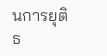นการยุติธ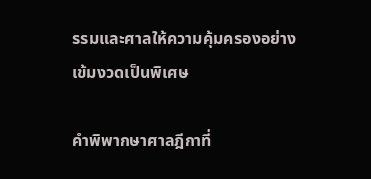รรมและศาลให้ความคุ้มครองอย่างเข้มงวดเป็นพิเศษ

คำพิพากษาศาลฎีกาที่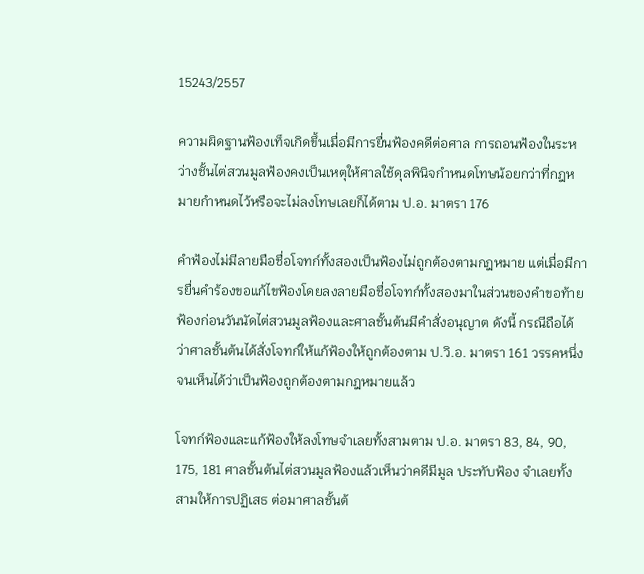15243/2557

ความผิดฐานฟ้องเท็จเกิดขึ้นเมื่อมีการยื่นฟ้องคดีต่อศาล การถอนฟ้องในระหว่างชั้นไต่สวนมูลฟ้องคงเป็นเหตุให้ศาลใช้ดุลพินิจกำหนดโทษน้อยกว่าที่กฎหมายกำหนดไว้หรือจะไม่ลงโทษเลยก็ได้ตาม ป.อ. มาตรา 176

คำฟ้องไม่มีลายมือชื่อโจทก์ทั้งสองเป็นฟ้องไม่ถูกต้องตามกฎหมาย แต่เมื่อมีการยื่นคำร้องขอแก้ไขฟ้องโดยลงลายมือชื่อโจทก์ทั้งสองมาในส่วนของคำขอท้ายฟ้องก่อนวันนัดไต่สวนมูลฟ้องและศาลชั้นต้นมีคำสั่งอนุญาต ดังนี้ กรณีถือได้ว่าศาลชั้นต้นได้สั่งโจทก์ให้แก้ฟ้องให้ถูกต้องตาม ป.วิ.อ. มาตรา 161 วรรคหนึ่ง จนเห็นได้ว่าเป็นฟ้องถูกต้องตามกฎหมายแล้ว

โจทก์ฟ้องและแก้ฟ้องให้ลงโทษจำเลยทั้งสามตาม ป.อ. มาตรา 83, 84, 90, 175, 181 ศาลชั้นต้นไต่สวนมูลฟ้องแล้วเห็นว่าคดีมีมูล ประทับฟ้อง จำเลยทั้งสามให้การปฏิเสธ ต่อมาศาลชั้นต้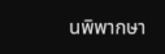นพิพากษา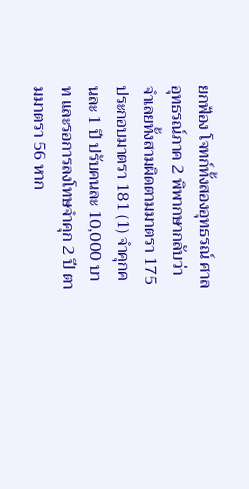ยกฟ้อง โจทก์ทั้งสองอุทธรณ์ ศาลอุทธรณ์ภาค 2 พิพากษากลับว่า จำเลยทั้งสามผิดตามมาตรา 175 ประกอบมาตรา 181 (1) จำคุกคนละ 1 ปี ปรับคนละ 10,000 บาท และรอการลงโทษจำคุก 2 ปี ตามมาตรา 56 หาก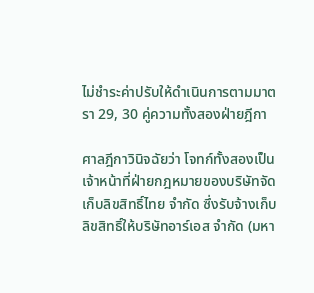ไม่ชำระค่าปรับให้ดำเนินการตามมาตรา 29, 30 คู่ความทั้งสองฝ่ายฎีกา

ศาลฎีกาวินิจฉัยว่า โจทก์ทั้งสองเป็นเจ้าหน้าที่ฝ่ายกฎหมายของบริษัทจัดเก็บลิขสิทธิ์ไทย จำกัด ซึ่งรับจ้างเก็บลิขสิทธิ์ให้บริษัทอาร์เอส จำกัด (มหา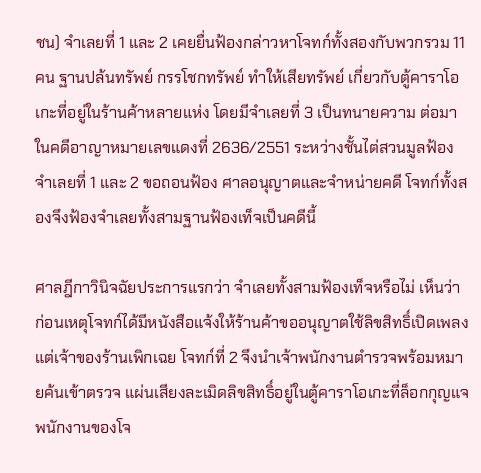ชน) จำเลยที่ 1 และ 2 เคยยื่นฟ้องกล่าวหาโจทก์ทั้งสองกับพวกรวม 11 คน ฐานปล้นทรัพย์ กรรโชกทรัพย์ ทำให้เสียทรัพย์ เกี่ยวกับตู้คาราโอเกะที่อยู่ในร้านค้าหลายแห่ง โดยมีจำเลยที่ 3 เป็นทนายความ ต่อมาในคดีอาญาหมายเลขแดงที่ 2636/2551 ระหว่างชั้นไต่สวนมูลฟ้อง จำเลยที่ 1 และ 2 ขอถอนฟ้อง ศาลอนุญาตและจำหน่ายคดี โจทก์ทั้งสองจึงฟ้องจำเลยทั้งสามฐานฟ้องเท็จเป็นคดีนี้

ศาลฎีกาวินิจฉัยประการแรกว่า จำเลยทั้งสามฟ้องเท็จหรือไม่ เห็นว่า ก่อนเหตุโจทก์ได้มีหนังสือแจ้งให้ร้านค้าขออนุญาตใช้ลิขสิทธิ์เปิดเพลง แต่เจ้าของร้านเพิกเฉย โจทก์ที่ 2 จึงนำเจ้าพนักงานตำรวจพร้อมหมายค้นเข้าตรวจ แผ่นเสียงละเมิดลิขสิทธิ์อยู่ในตู้คาราโอเกะที่ล็อกกุญแจ พนักงานของโจ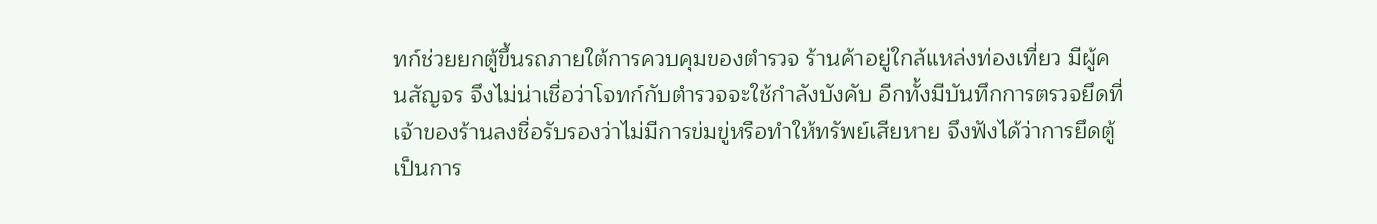ทก์ช่วยยกตู้ขึ้นรถภายใต้การควบคุมของตำรวจ ร้านค้าอยู่ใกล้แหล่งท่องเที่ยว มีผู้คนสัญจร จึงไม่น่าเชื่อว่าโจทก์กับตำรวจจะใช้กำลังบังคับ อีกทั้งมีบันทึกการตรวจยึดที่เจ้าของร้านลงชื่อรับรองว่าไม่มีการข่มขู่หรือทำให้ทรัพย์เสียหาย จึงฟังได้ว่าการยึดตู้เป็นการ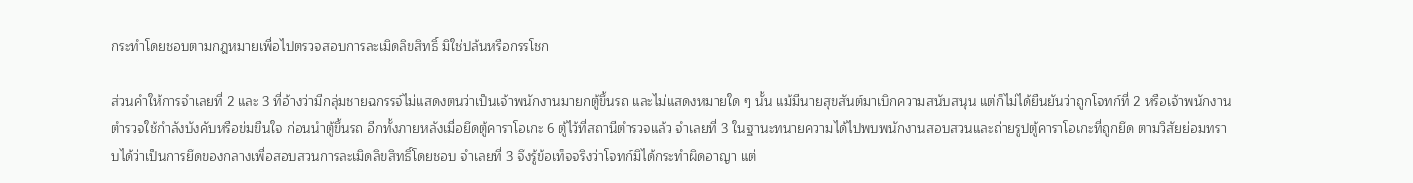กระทำโดยชอบตามกฎหมายเพื่อไปตรวจสอบการละเมิดลิขสิทธิ์ มิใช่ปล้นหรือกรรโชก

ส่วนคำให้การจำเลยที่ 2 และ 3 ที่อ้างว่ามีกลุ่มชายฉกรรจ์ไม่แสดงตนว่าเป็นเจ้าพนักงานมายกตู้ขึ้นรถ และไม่แสดงหมายใด ๆ นั้น แม้มีนายสุขสันต์มาเบิกความสนับสนุน แต่ก็ไม่ได้ยืนยันว่าถูกโจทก์ที่ 2 หรือเจ้าพนักงานตำรวจใช้กำลังบังคับหรือข่มขืนใจ ก่อนนำตู้ขึ้นรถ อีกทั้งภายหลังเมื่อยึดตู้คาราโอเกะ 6 ตู้ไว้ที่สถานีตำรวจแล้ว จำเลยที่ 3 ในฐานะทนายความได้ไปพบพนักงานสอบสวนและถ่ายรูปตู้คาราโอเกะที่ถูกยึด ตามวิสัยย่อมทราบได้ว่าเป็นการยึดของกลางเพื่อสอบสวนการละเมิดลิขสิทธิ์โดยชอบ จำเลยที่ 3 จึงรู้ข้อเท็จจริงว่าโจทก์มิได้กระทำผิดอาญา แต่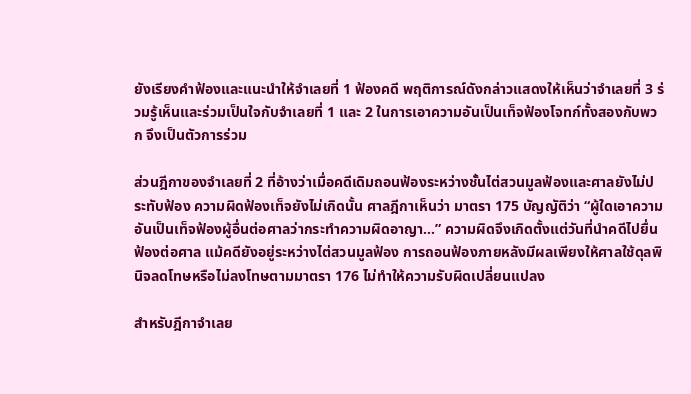ยังเรียงคำฟ้องและแนะนำให้จำเลยที่ 1 ฟ้องคดี พฤติการณ์ดังกล่าวแสดงให้เห็นว่าจำเลยที่ 3 ร่วมรู้เห็นและร่วมเป็นใจกับจำเลยที่ 1 และ 2 ในการเอาความอันเป็นเท็จฟ้องโจทก์ทั้งสองกับพวก จึงเป็นตัวการร่วม

ส่วนฎีกาของจำเลยที่ 2 ที่อ้างว่าเมื่อคดีเดิมถอนฟ้องระหว่างชั้นไต่สวนมูลฟ้องและศาลยังไม่ประทับฟ้อง ความผิดฟ้องเท็จยังไม่เกิดนั้น ศาลฎีกาเห็นว่า มาตรา 175 บัญญัติว่า “ผู้ใดเอาความอันเป็นเท็จฟ้องผู้อื่นต่อศาลว่ากระทำความผิดอาญา...” ความผิดจึงเกิดตั้งแต่วันที่นำคดีไปยื่นฟ้องต่อศาล แม้คดียังอยู่ระหว่างไต่สวนมูลฟ้อง การถอนฟ้องภายหลังมีผลเพียงให้ศาลใช้ดุลพินิจลดโทษหรือไม่ลงโทษตามมาตรา 176 ไม่ทำให้ความรับผิดเปลี่ยนแปลง

สำหรับฎีกาจำเลย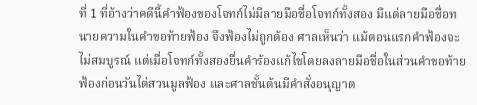ที่ 1 ที่อ้างว่าคดีนี้คำฟ้องของโจทก์ไม่มีลายมือชื่อโจทก์ทั้งสอง มีแต่ลายมือชื่อทนายความในคำขอท้ายฟ้อง จึงฟ้องไม่ถูกต้อง ศาลเห็นว่า แม้ตอนแรกคำฟ้องจะไม่สมบูรณ์ แต่เมื่อโจทก์ทั้งสองยื่นคำร้องแก้ไขโดยลงลายมือชื่อในส่วนคำขอท้ายฟ้องก่อนวันไต่สวนมูลฟ้อง และศาลชั้นต้นมีคำสั่งอนุญาต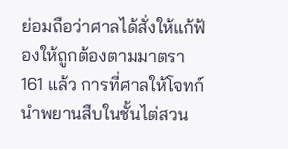ย่อมถือว่าศาลได้สั่งให้แก้ฟ้องให้ถูกต้องตามมาตรา 161 แล้ว การที่ศาลให้โจทก์นำพยานสืบในชั้นไต่สวน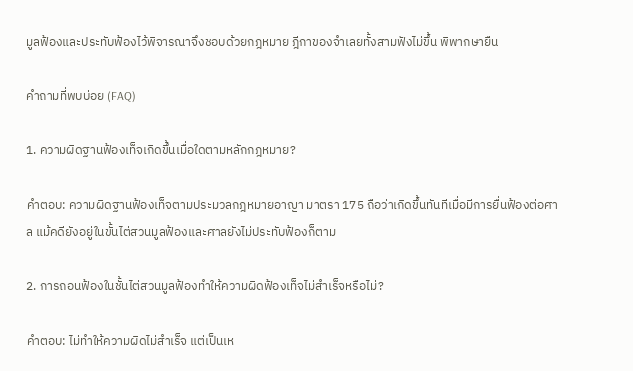มูลฟ้องและประทับฟ้องไว้พิจารณาจึงชอบด้วยกฎหมาย ฎีกาของจำเลยทั้งสามฟังไม่ขึ้น พิพากษายืน

คำถามที่พบบ่อย (FAQ)

1. ความผิดฐานฟ้องเท็จเกิดขึ้นเมื่อใดตามหลักกฎหมาย?

คำตอบ: ความผิดฐานฟ้องเท็จตามประมวลกฎหมายอาญา มาตรา 175 ถือว่าเกิดขึ้นทันทีเมื่อมีการยื่นฟ้องต่อศาล แม้คดียังอยู่ในขั้นไต่สวนมูลฟ้องและศาลยังไม่ประทับฟ้องก็ตาม

2. การถอนฟ้องในชั้นไต่สวนมูลฟ้องทำให้ความผิดฟ้องเท็จไม่สำเร็จหรือไม่?

คำตอบ: ไม่ทำให้ความผิดไม่สำเร็จ แต่เป็นเห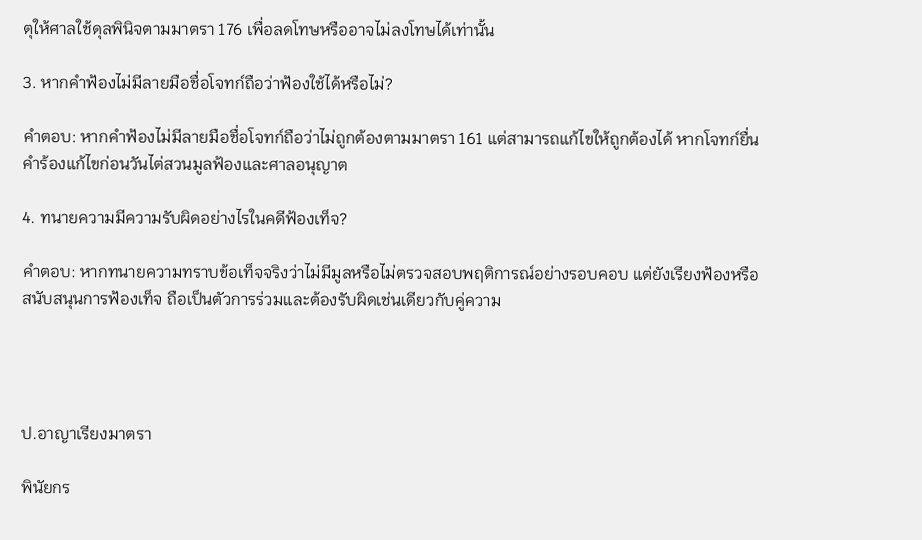ตุให้ศาลใช้ดุลพินิจตามมาตรา 176 เพื่อลดโทษหรืออาจไม่ลงโทษได้เท่านั้น

3. หากคำฟ้องไม่มีลายมือชื่อโจทก์ถือว่าฟ้องใช้ได้หรือไม่?

คำตอบ: หากคำฟ้องไม่มีลายมือชื่อโจทก์ถือว่าไม่ถูกต้องตามมาตรา 161 แต่สามารถแก้ไขให้ถูกต้องได้ หากโจทก์ยื่นคำร้องแก้ไขก่อนวันไต่สวนมูลฟ้องและศาลอนุญาต

4. ทนายความมีความรับผิดอย่างไรในคดีฟ้องเท็จ?

คำตอบ: หากทนายความทราบข้อเท็จจริงว่าไม่มีมูลหรือไม่ตรวจสอบพฤติการณ์อย่างรอบคอบ แต่ยังเรียงฟ้องหรือสนับสนุนการฟ้องเท็จ ถือเป็นตัวการร่วมและต้องรับผิดเช่นเดียวกับคู่ความ




ป.อาญาเรียงมาตรา

พินัยกร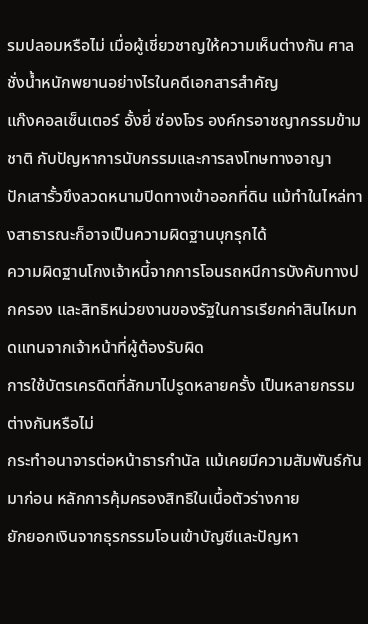รมปลอมหรือไม่ เมื่อผู้เชี่ยวชาญให้ความเห็นต่างกัน ศาลชั่งน้ำหนักพยานอย่างไรในคดีเอกสารสำคัญ
แก๊งคอลเซ็นเตอร์ อั้งยี่ ซ่องโจร องค์กรอาชญากรรมข้ามชาติ กับปัญหาการนับกรรมและการลงโทษทางอาญา
ปักเสารั้วขึงลวดหนามปิดทางเข้าออกที่ดิน แม้ทำในไหล่ทางสาธารณะก็อาจเป็นความผิดฐานบุกรุกได้
ความผิดฐานโกงเจ้าหนี้จากการโอนรถหนีการบังคับทางปกครอง และสิทธิหน่วยงานของรัฐในการเรียกค่าสินไหมทดแทนจากเจ้าหน้าที่ผู้ต้องรับผิด
การใช้บัตรเครดิตที่ลักมาไปรูดหลายครั้ง เป็นหลายกรรมต่างกันหรือไม่
กระทำอนาจารต่อหน้าธารกำนัล แม้เคยมีความสัมพันธ์กันมาก่อน หลักการคุ้มครองสิทธิในเนื้อตัวร่างกาย
ยักยอกเงินจากธุรกรรมโอนเข้าบัญชีและปัญหา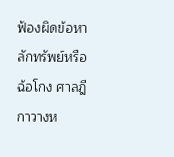ฟ้องผิดข้อหา
ลักทรัพย์หรือฉ้อโกง ศาลฎีกาวางห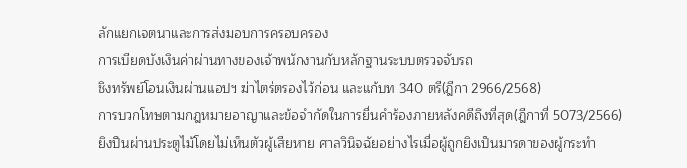ลักแยกเจตนาและการส่งมอบการครอบครอง
การเบียดบังเงินค่าผ่านทางของเจ้าพนักงานกับหลักฐานระบบตรวจจับรถ
ชิงทรัพย์โอนเงินผ่านแอปฯ ฆ่าไตร่ตรองไว้ก่อน และแก้บท 340 ตรี(ฎีกา 2966/2568)
การบวกโทษตามกฎหมายอาญาและข้อจำกัดในการยื่นคำร้องภายหลังคดีถึงที่สุด(ฎีกาที่ 5073/2566)
ยิงปืนผ่านประตูไม้โดยไม่เห็นตัวผู้เสียหาย ศาลวินิจฉัยอย่างไรเมื่อผู้ถูกยิงเป็นมารดาของผู้กระทำ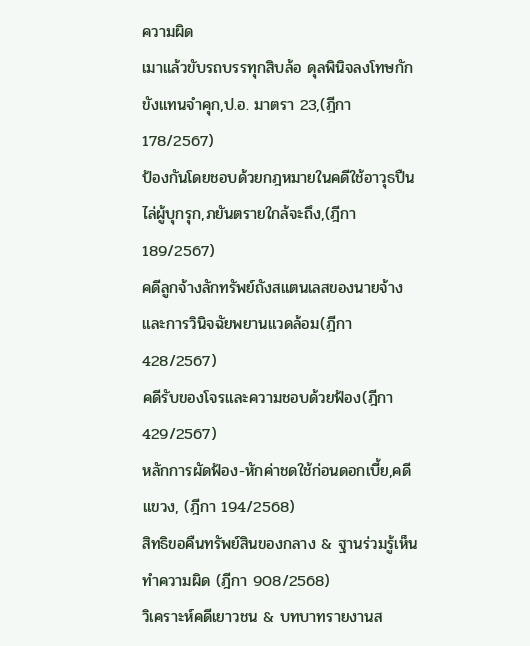ความผิด
เมาแล้วขับรถบรรทุกสิบล้อ ดุลพินิจลงโทษกักขังแทนจำคุก,ป.อ. มาตรา 23,(ฎีกา 178/2567)
ป้องกันโดยชอบด้วยกฎหมายในคดีใช้อาวุธปืนไล่ผู้บุกรุก,ภยันตรายใกล้จะถึง,(ฎีกา 189/2567)
คดีลูกจ้างลักทรัพย์ถังสแตนเลสของนายจ้างและการวินิจฉัยพยานแวดล้อม(ฎีกา 428/2567)
คดีรับของโจรและความชอบด้วยฟ้อง(ฎีกา 429/2567)
หลักการผัดฟ้อง-หักค่าชดใช้ก่อนดอกเบี้ย,คดีแขวง, (ฎีกา 194/2568)
สิทธิขอคืนทรัพย์สินของกลาง & ฐานร่วมรู้เห็นทำความผิด (ฎีกา 908/2568)
วิเคราะห์คดีเยาวชน & บทบาทรายงานส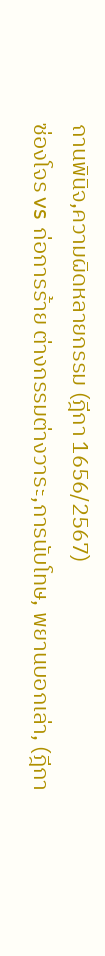ถานพินิจ,ความผิดหลายกรรม (ฎีกา 1656/2567)
ซ่องโจร vs ก่อการร้าย ต่างกรรมต่างวาระ,การนับโทษ, พยานบอกเล่า, (ฎีกา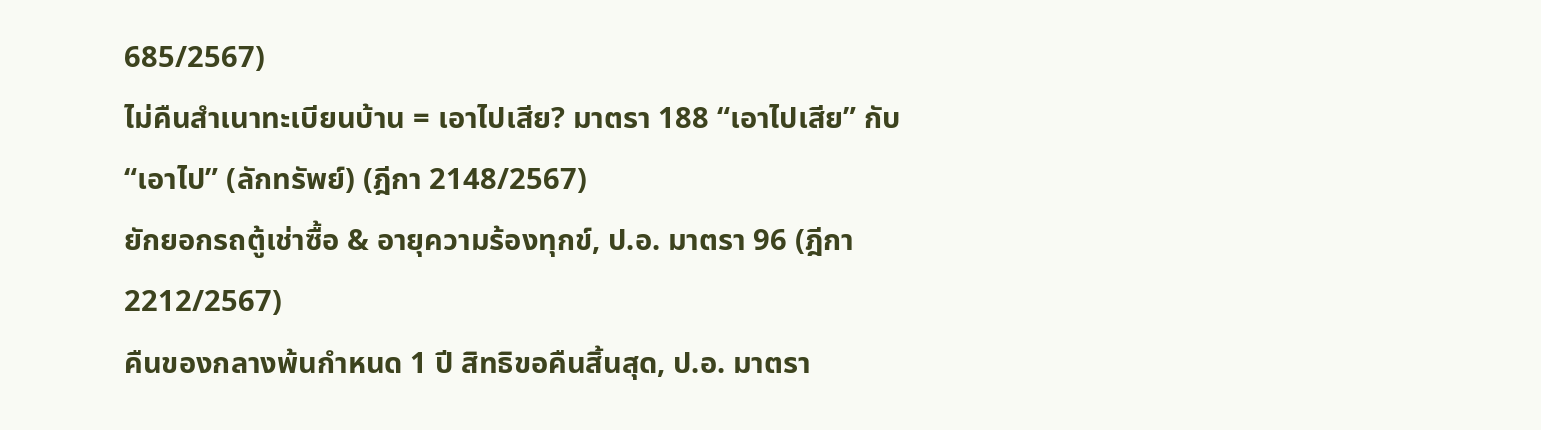685/2567)
ไม่คืนสำเนาทะเบียนบ้าน = เอาไปเสีย? มาตรา 188 “เอาไปเสีย” กับ “เอาไป” (ลักทรัพย์) (ฎีกา 2148/2567)
ยักยอกรถตู้เช่าซื้อ & อายุความร้องทุกข์, ป.อ. มาตรา 96 (ฎีกา 2212/2567)
คืนของกลางพ้นกำหนด 1 ปี สิทธิขอคืนสิ้นสุด, ป.อ. มาตรา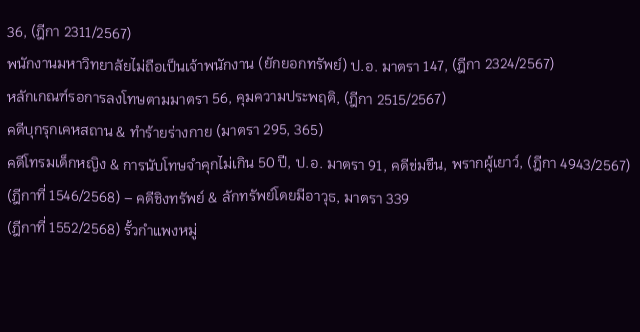36, (ฎีกา 2311/2567)
พนักงานมหาวิทยาลัยไม่ถือเป็นเจ้าพนักงาน (ยักยอกทรัพย์) ป.อ. มาตรา 147, (ฎีกา 2324/2567)
หลักเกณฑ์รอการลงโทษตามมาตรา 56, คุมความประพฤติ, (ฎีกา 2515/2567)
คดีบุกรุกเคหสถาน & ทำร้ายร่างกาย (มาตรา 295, 365)
คดีโทรมเด็กหญิง & การนับโทษจำคุกไม่เกิน 50 ปี, ป.อ. มาตรา 91, คดีข่มขืน, พรากผู้เยาว์, (ฎีกา 4943/2567)
(ฎีกาที่ 1546/2568) – คดีชิงทรัพย์ & ลักทรัพย์โดยมีอาวุธ, มาตรา 339
(ฎีกาที่ 1552/2568) รั้วกำแพงหมู่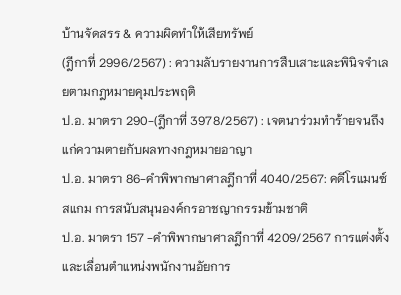บ้านจัดสรร & ความผิดทำให้เสียทรัพย์
(ฎีกาที่ 2996/2567) : ความลับรายงานการสืบเสาะและพินิจจำเลยตามกฎหมายคุมประพฤติ
ป.อ. มาตรา 290-(ฎีกาที่ 3978/2567) : เจตนาร่วมทำร้ายจนถึงแก่ความตายกับผลทางกฎหมายอาญา
ป.อ. มาตรา 86-คำพิพากษาศาลฎีกาที่ 4040/2567: คดีโรแมนซ์สแกม การสนับสนุนองค์กรอาชญากรรมข้ามชาติ
ป.อ. มาตรา 157 -คำพิพากษาศาลฎีกาที่ 4209/2567 การแต่งตั้งและเลื่อนตำแหน่งพนักงานอัยการ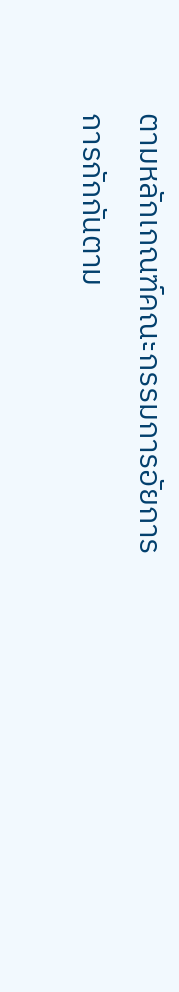ตามหลักเกณฑ์คณะกรรมการอัยการ
การกักกันตาม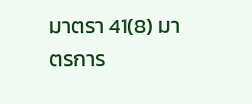มาตรา 41(8) มาตรการ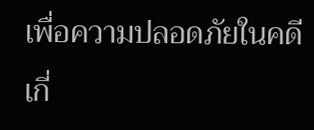เพื่อความปลอดภัยในคดีเกี่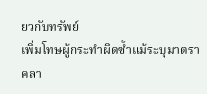ยวกับทรัพย์
เพิ่มโทษผู้กระทำผิดซ้ำแม้ระบุมาตราคลา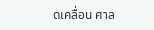ดเคลื่อน ศาล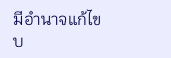มีอำนาจแก้ไขบ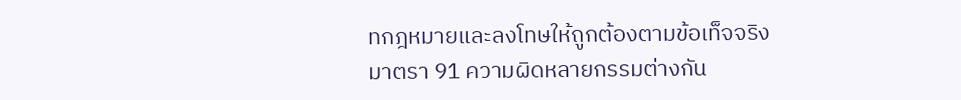ทกฎหมายและลงโทษให้ถูกต้องตามข้อเท็จจริง
มาตรา 91 ความผิดหลายกรรมต่างกัน